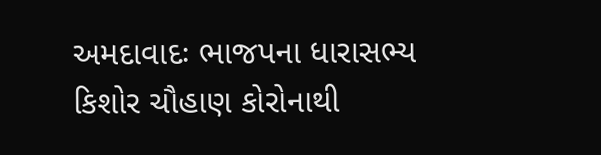અમદાવાદઃ ભાજપના ધારાસભ્ય કિશોર ચૌહાણ કોરોનાથી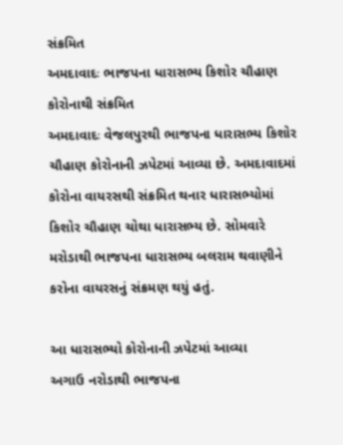સંક્રમિત
અમદાવાદઃ ભાજપના ધારાસભ્ય કિશોર ચૌહાણ કોરોનાથી સંક્રમિત
અમદાવાદઃ વેજલપુરથી ભાજપના ધારાસભ્ય કિશોર ચૌહાણ કોરોનાની ઝપેટમાં આવ્યા છે. અમદાવાદમાં કોરોના વાયરસથી સંક્રમિત થનાર ધારાસભ્યોમાં કિશોર ચૌહાણ ચોથા ધારાસભ્ય છે. સોમવારે મરોડાથી ભાજપના ધારાસભ્ય બલરામ થવાણીને કરોના વાયરસનું સંક્રમણ થયું હતું.

આ ધારાસભ્યો કોરોનાની ઝપેટમાં આવ્યા
અગાઉ નરોડાથી ભાજપના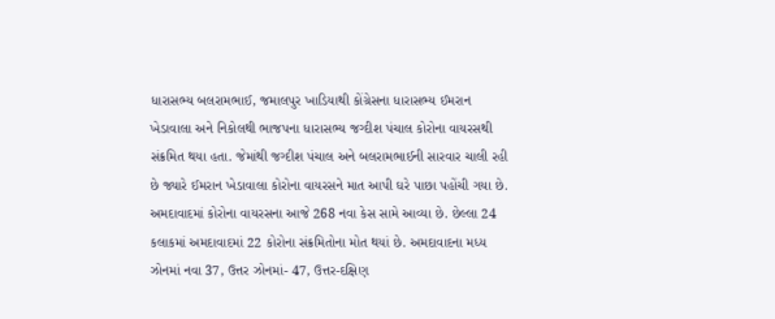ધારાસભ્ય બલરામભાઈ, જમાલપુર ખાડિયાથી કોંગ્રેસના ધારાસભ્ય ઈમરાન ખેડાવાલા અને નિકોલથી ભાજપના ધારાસભ્ય જગ્દીશ પંચાલ કોરોના વાયરસથી સંક્રમિત થયા હતા. જેમાંથી જગ્દીશ પંચાલ અને બલરામભાઈની સારવાર ચાલી રહી છે જ્યારે ઈમરાન ખેડાવાલા કોરોના વાયરસને માત આપી ઘરે પાછા પહોંચી ગયા છે.
અમદાવાદમાં કોરોના વાયરસના આજે 268 નવા કેસ સામે આવ્યા છે. છેલ્લા 24 કલાકમાં અમદાવાદમાં 22 કોરોના સંક્રમિતોના મોત થયાં છે. અમદાવાદના મધ્ય ઝોનમાં નવા 37, ઉત્તર ઝોનમાં- 47, ઉત્તર-દક્ષિણ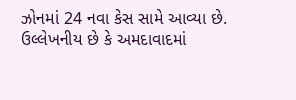ઝોનમાં 24 નવા કેસ સામે આવ્યા છે.
ઉલ્લેખનીય છે કે અમદાવાદમાં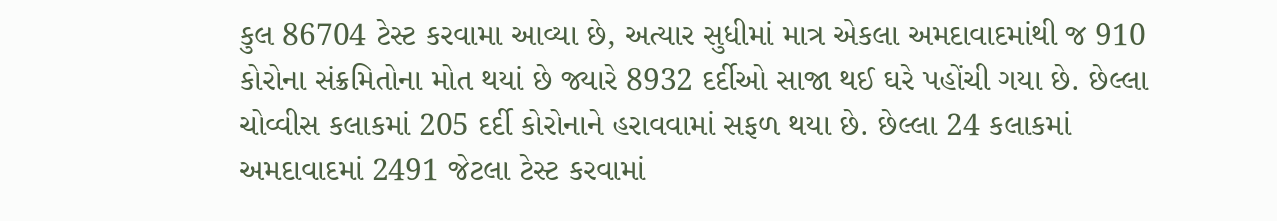કુલ 86704 ટેસ્ટ કરવામા આવ્યા છે, અત્યાર સુધીમાં માત્ર એકલા અમદાવાદમાંથી જ 910 કોરોના સંક્રમિતોના મોત થયાં છે જ્યારે 8932 દર્દીઓ સાજા થઈ ઘરે પહોંચી ગયા છે. છેલ્લા ચોવ્વીસ કલાકમાં 205 દર્દી કોરોનાને હરાવવામાં સફળ થયા છે. છેલ્લા 24 કલાકમાં અમદાવાદમાં 2491 જેટલા ટેસ્ટ કરવામાં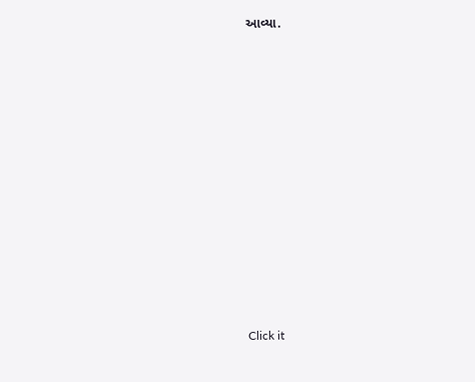આવ્યા.












Click it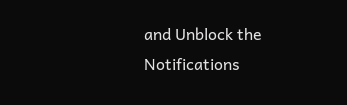and Unblock the Notifications